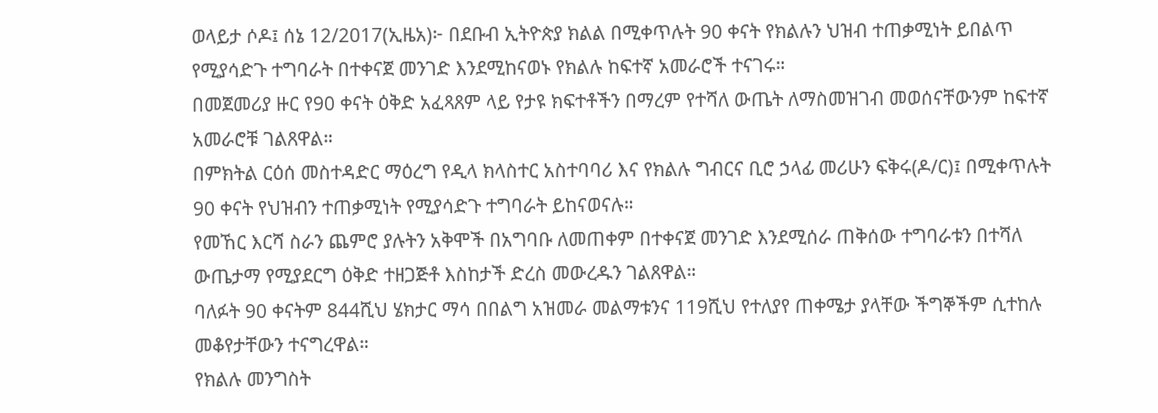ወላይታ ሶዶ፤ ሰኔ 12/2017(ኢዜአ)፦ በደቡብ ኢትዮጵያ ክልል በሚቀጥሉት 90 ቀናት የክልሉን ህዝብ ተጠቃሚነት ይበልጥ የሚያሳድጉ ተግባራት በተቀናጀ መንገድ እንደሚከናወኑ የክልሉ ከፍተኛ አመራሮች ተናገሩ።
በመጀመሪያ ዙር የ90 ቀናት ዕቅድ አፈጻጸም ላይ የታዩ ክፍተቶችን በማረም የተሻለ ውጤት ለማስመዝገብ መወሰናቸውንም ከፍተኛ አመራሮቹ ገልጸዋል።
በምክትል ርዕሰ መስተዳድር ማዕረግ የዲላ ክላስተር አስተባባሪ እና የክልሉ ግብርና ቢሮ ኃላፊ መሪሁን ፍቅሩ(ዶ/ር)፤ በሚቀጥሉት 90 ቀናት የህዝብን ተጠቃሚነት የሚያሳድጉ ተግባራት ይከናወናሉ።
የመኸር እርሻ ስራን ጨምሮ ያሉትን አቅሞች በአግባቡ ለመጠቀም በተቀናጀ መንገድ እንደሚሰራ ጠቅሰው ተግባራቱን በተሻለ ውጤታማ የሚያደርግ ዕቅድ ተዘጋጅቶ እስከታች ድረስ መውረዱን ገልጸዋል።
ባለፉት 90 ቀናትም 844ሺህ ሄክታር ማሳ በበልግ አዝመራ መልማቱንና 119ሺህ የተለያየ ጠቀሜታ ያላቸው ችግኞችም ሲተከሉ መቆየታቸውን ተናግረዋል።
የክልሉ መንግስት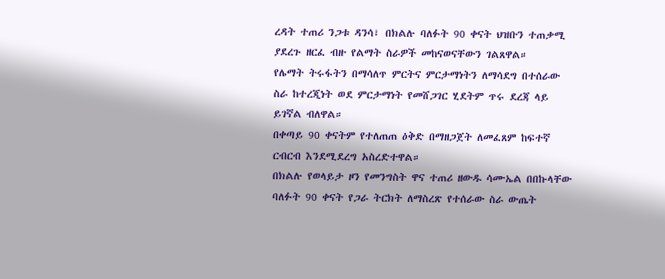ረዳት ተጠሪ ንጋቱ ዳንሳ፣ በክልሉ ባለፉት 90 ቀናት ህዝቡን ተጠቃሚ ያደረጉ ዘርፈ ብዙ የልማት ስራዎች መከናወናቸውን ገልጸዋል።
የሌማት ትሩፋትን በማሳለጥ ምርትና ምርታማነትን ለማሳደግ በተሰራው ስራ ከተረጂነት ወደ ምርታማነት የመሸጋገር ሂደትም ጥሩ ደረጃ ላይ ይገኛል ብለዋል።
በቀጣይ 90 ቀናትም የተለጠጠ ዕቅድ በማዘጋጀት ለመፈጸም ከፍተኛ ርብርብ እንደሚደረግ አስረድተዋል።
በክልሉ የወላይታ ዞን የመንግስት ዋና ተጠሪ ዘውዱ ሳሙኤል በበኩላቸው ባለፉት 90 ቀናት የጋራ ትርክት ለማስረጽ የተሰራው ስራ ውጤት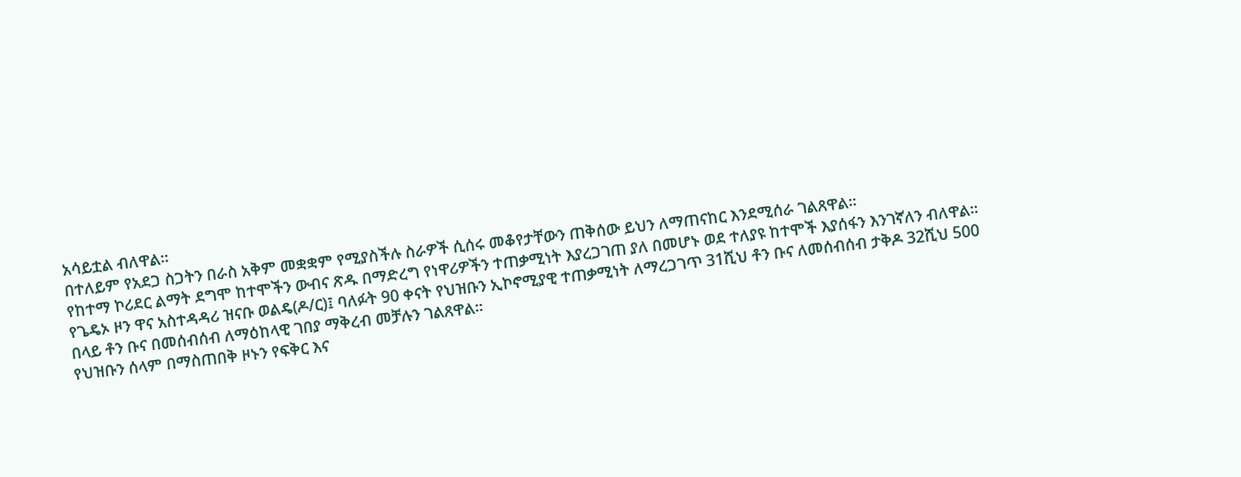አሳይቷል ብለዋል።
በተለይም የአደጋ ስጋትን በራስ አቅም መቋቋም የሚያስችሉ ስራዎች ሲሰሩ መቆየታቸውን ጠቅሰው ይህን ለማጠናከር እንደሚሰራ ገልጸዋል።
የከተማ ኮሪደር ልማት ደግሞ ከተሞችን ውብና ጽዱ በማድረግ የነዋሪዎችን ተጠቃሚነት እያረጋገጠ ያለ በመሆኑ ወደ ተለያዩ ከተሞች እያሰፋን እንገኛለን ብለዋል።
የጌዴኦ ዞን ዋና አስተዳዳሪ ዝናቡ ወልዴ(ዶ/ር)፤ ባለፉት 90 ቀናት የህዝቡን ኢኮኖሚያዊ ተጠቃሚነት ለማረጋገጥ 31ሺህ ቶን ቡና ለመሰብሰብ ታቅዶ 32ሺህ 500 በላይ ቶን ቡና በመሰብሰብ ለማዕከላዊ ገበያ ማቅረብ መቻሉን ገልጸዋል።
የህዝቡን ሰላም በማስጠበቅ ዞኑን የፍቅር እና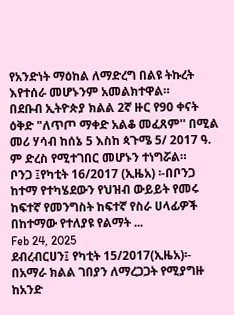የአንድነት ማዕከል ለማድረግ በልዩ ትኩረት እየተሰራ መሆኑንም አመልክተዋል።
በደቡብ ኢትዮጵያ ክልል 2ኛ ዙር የ90 ቀናት ዕቅድ "ለጥጦ ማቀድ አልቆ መፈጸም'' በሚል መሪ ሃሳብ ከሰኔ 5 እስከ ጳጉሜ 5/ 2017 ዓ. ም ድረስ የሚተገበር መሆኑን ተነግሯል።
ቦንጋ ፤የካቲት 16/2017 (ኢዜአ) ፡-በቦንጋ ከተማ የተካሄደውን የህዝብ ውይይት የመሩ ከፍተኛ የመንግስት ከፍተኛ የስራ ሀላፊዎች በከተማው የተለያዩ የልማት ...
Feb 24, 2025
ደብረብርሀን፤ የካቲት 15/2017(ኢዜአ)፡- በአማራ ክልል ገበያን ለማረጋጋት የሚያግዙ ከአንድ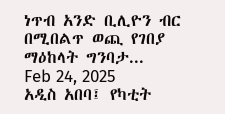ነጥብ አንድ ቢሊዮን ብር በሚበልጥ ወጪ የገበያ ማዕከላት ግንባታ...
Feb 24, 2025
አዲስ አበባ፤ የካቲት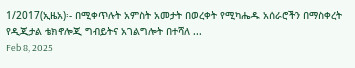1/2017(ኢዜአ)፡- በሚቀጥሉት አምስት አመታት በወረቀት የሚካሔዱ አሰራሮችን በማስቀረት የዲጂታል ቴክኖሎጂ ግብይትና አገልግሎት በተሻለ ...
Feb 8, 2025